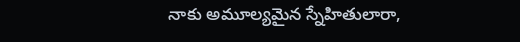నాకు అమూల్యమైన స్నేహితులారా,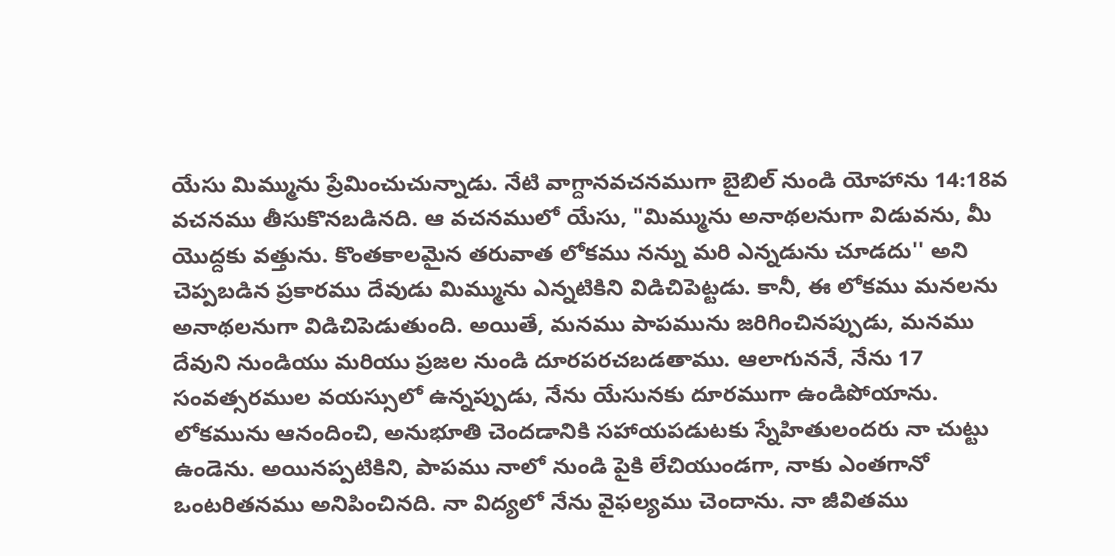యేసు మిమ్మును ప్రేమించుచున్నాడు. నేటి వాగ్దానవచనముగా బైబిల్ నుండి యోహాను 14:18వ వచనము తీసుకొనబడినది. ఆ వచనములో యేసు, "మిమ్మును అనాథలనుగా విడువను, మీ యొద్దకు వత్తును. కొంతకాలమైన తరువాత లోకము నన్ను మరి ఎన్నడును చూడదు'' అని చెప్పబడిన ప్రకారము దేవుడు మిమ్మును ఎన్నటికిని విడిచిపెట్టడు. కానీ, ఈ లోకము మనలను అనాథలనుగా విడిచిపెడుతుంది. అయితే, మనము పాపమును జరిగించినప్పుడు, మనము దేవుని నుండియు మరియు ప్రజల నుండి దూరపరచబడతాము. ఆలాగుననే, నేను 17 సంవత్సరముల వయస్సులో ఉన్నప్పుడు, నేను యేసునకు దూరముగా ఉండిపోయాను. లోకమును ఆనందించి, అనుభూతి చెందడానికి సహాయపడుటకు స్నేహితులందరు నా చుట్టు ఉండెను. అయినప్పటికిని, పాపము నాలో నుండి పైకి లేచియుండగా, నాకు ఎంతగానో ఒంటరితనము అనిపించినది. నా విద్యలో నేను వైఫల్యము చెందాను. నా జీవితము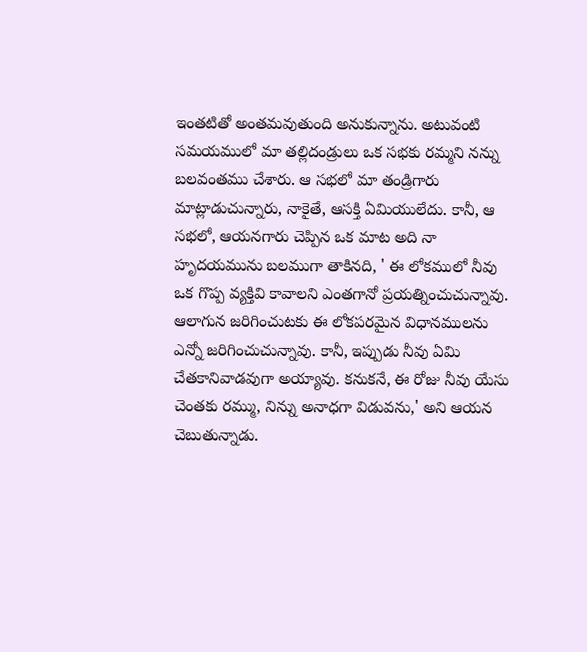ఇంతటితో అంతమవుతుంది అనుకున్నాను. అటువంటి సమయములో మా తల్లిదండ్రులు ఒక సభకు రమ్మని నన్ను బలవంతము చేశారు. ఆ సభలో మా తండ్రిగారు మాట్లాడుచున్నారు, నాకైతే, ఆసక్తి ఏమియులేదు. కానీ, ఆ సభలో, ఆయనగారు చెప్పిన ఒక మాట అది నా హృదయమును బలముగా తాకినది, ' ఈ లోకములో నీవు ఒక గొప్ప వ్యక్తివి కావాలని ఎంతగానో ప్రయత్నించుచున్నావు. ఆలాగున జరిగించుటకు ఈ లోకపరమైన విధానములను ఎన్నో జరిగించుచున్నావు. కానీ, ఇప్పుడు నీవు ఏమి చేతకానివాడవుగా అయ్యావు. కనుకనే, ఈ రోజు నీవు యేసు చెంతకు రమ్ము, నిన్ను అనాధగా విడువను,' అని ఆయన చెబుతున్నాడు.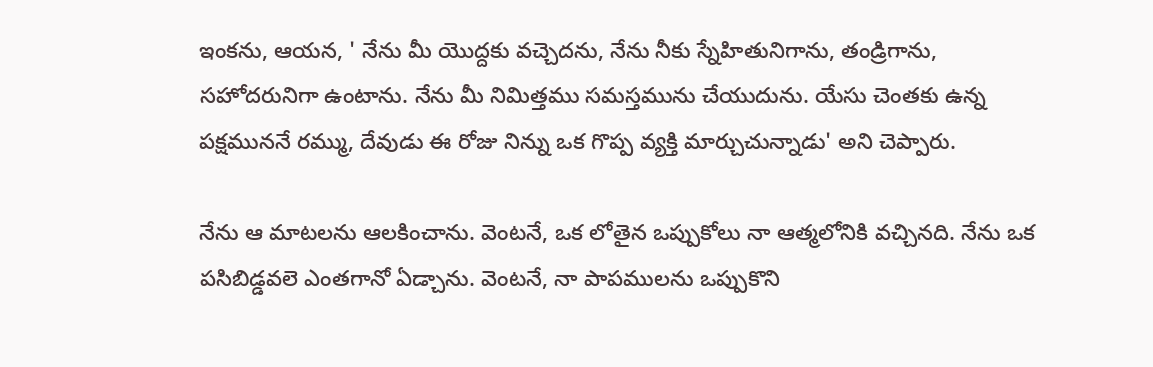ఇంకను, ఆయన, ' నేను మీ యొద్దకు వచ్చెదను, నేను నీకు స్నేహితునిగాను, తండ్రిగాను, సహోదరునిగా ఉంటాను. నేను మీ నిమిత్తము సమస్తమును చేయుదును. యేసు చెంతకు ఉన్న పక్షముననే రమ్ము, దేవుడు ఈ రోజు నిన్ను ఒక గొప్ప వ్యక్తి మార్చుచున్నాడు' అని చెప్పారు.

నేను ఆ మాటలను ఆలకించాను. వెంటనే, ఒక లోతైన ఒప్పుకోలు నా ఆత్మలోనికి వచ్చినది. నేను ఒక పసిబిడ్డవలె ఎంతగానో ఏడ్చాను. వెంటనే, నా పాపములను ఒప్పుకొని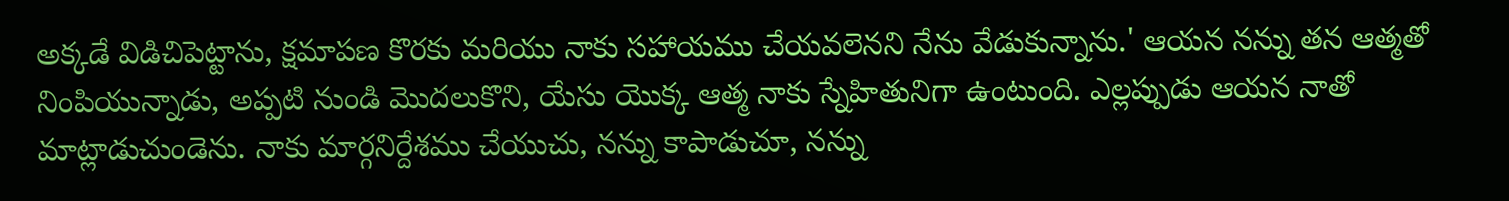అక్కడే విడిచిపెట్టాను, క్షమాపణ కొరకు మరియు నాకు సహాయము చేయవలెనని నేను వేడుకున్నాను.' ఆయన నన్ను తన ఆత్మతో నింపియున్నాడు, అప్పటి నుండి మొదలుకొని, యేసు యొక్క ఆత్మ నాకు స్నేహితునిగా ఉంటుంది. ఎల్లప్పుడు ఆయన నాతో మాట్లాడుచుండెను. నాకు మార్గనిర్దేశము చేయుచు, నన్ను కాపాడుచూ, నన్ను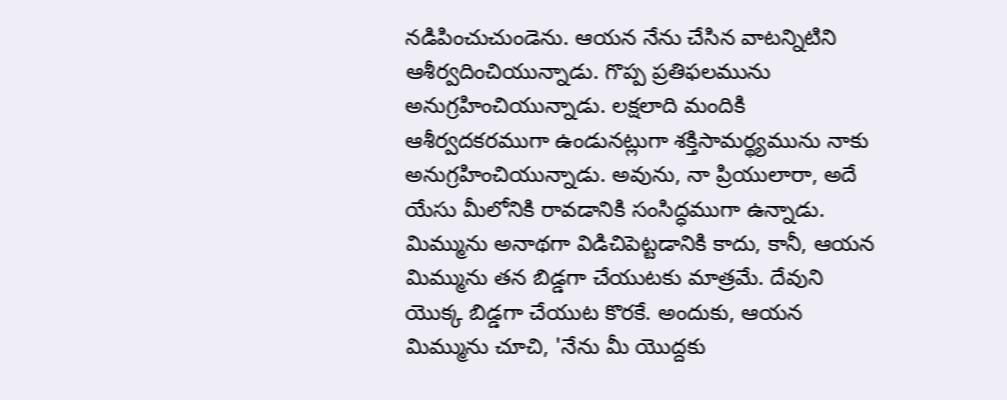నడిపించుచుండెను. ఆయన నేను చేసిన వాటన్నిటిని ఆశీర్వదించియున్నాడు. గొప్ప ప్రతిఫలమును అనుగ్రహించియున్నాడు. లక్షలాది మందికి ఆశీర్వదకరముగా ఉండునట్లుగా శక్తిసామర్థ్యమును నాకు అనుగ్రహించియున్నాడు. అవును, నా ప్రియులారా, అదే యేసు మీలోనికి రావడానికి సంసిద్ధముగా ఉన్నాడు. మిమ్మును అనాథగా విడిచిపెట్టడానికి కాదు, కానీ, ఆయన మిమ్మును తన బిడ్డగా చేయుటకు మాత్రమే. దేవుని యొక్క బిడ్డగా చేయుట కొరకే. అందుకు, ఆయన మిమ్మును చూచి, 'నేను మీ యొద్దకు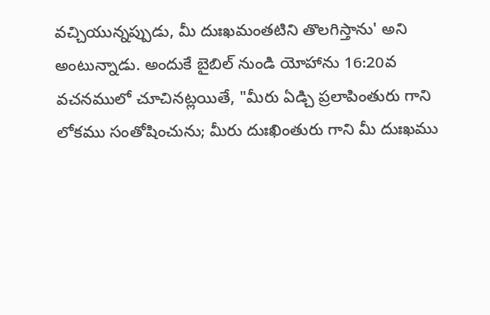వచ్చియున్నప్పుడు, మీ దుఃఖమంతటిని తొలగిస్తాను' అని అంటున్నాడు. అందుకే బైబిల్ నుండి యోహాను 16:20వ వచనములో చూచినట్లయితే, "మీరు ఏడ్చి ప్రలాపింతురు గాని లోకము సంతోషించును; మీరు దుఃఖింతురు గాని మీ దుఃఖము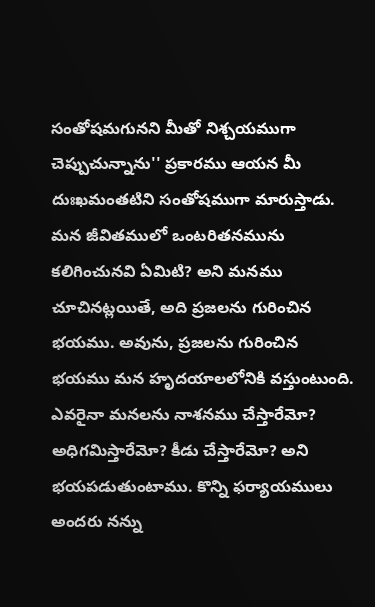సంతోషమగునని మీతో నిశ్చయముగా చెప్పుచున్నాను'' ప్రకారము ఆయన మీ దుఃఖమంతటిని సంతోషముగా మారుస్తాడు. మన జీవితములో ఒంటరితనమును కలిగించునవి ఏమిటి? అని మనము చూచినట్లయితే, అది ప్రజలను గురించిన భయము. అవును, ప్రజలను గురించిన భయము మన హృదయాలలోనికి వస్తుంటుంది. ఎవరైనా మనలను నాశనము చేస్తారేమో? అధిగమిస్తారేమో? కీడు చేస్తారేమో? అని భయపడుతుంటాము. కొన్ని ఫర్యాయములు అందరు నన్ను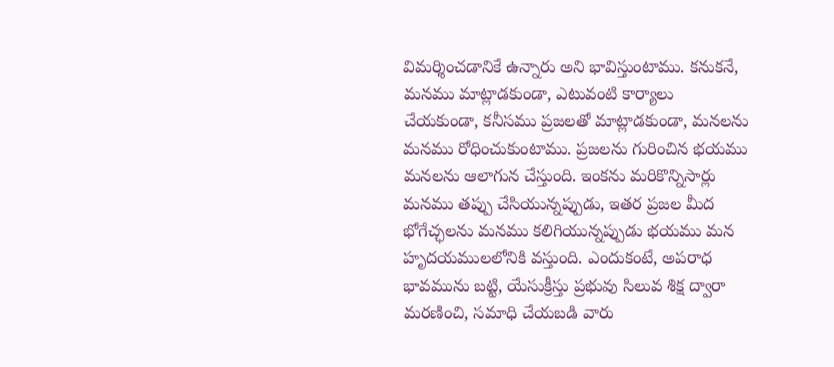విమర్శించడానికే ఉన్నారు అని భావిస్తుంటాము. కనుకనే, మనము మాట్లాడకుండా, ఎటువంటి కార్యాలు చేయకుండా, కనీసము ప్రజలతో మాట్లాడకుండా, మనలను మనము రోధించుకుంటాము. ప్రజలను గురించిన భయము మనలను ఆలాగున చేస్తుంది. ఇంకను మరికొన్నిసార్లు మనము తప్పు చేసియున్నప్పుడు, ఇతర ప్రజల మీద భోగేచ్ఛలను మనము కలిగియున్నప్పుడు భయము మన హృదయములలోనికి వస్తుంది. ఎందుకంటే, అపరాధ భావమును బట్టి, యేసుక్రీస్తు ప్రభువు సిలువ శిక్ష ద్వారా మరణించి, సమాధి చేయబడి వారు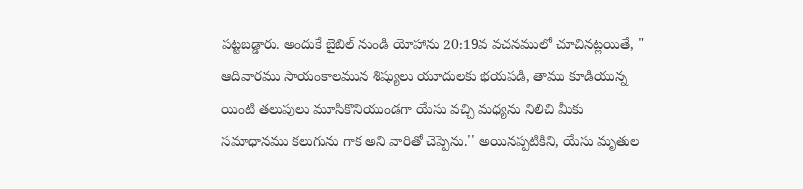పట్టబడ్డారు. అందుకే బైబిల్ నుండి యోహాను 20:19వ వచనములో చూచినట్లయితే, " ఆదివారము సాయంకాలమున శిష్యులు యూదులకు భయపడి, తాము కూడియున్న యింటి తలుపులు మూసికొనియుండగా యేసు వచ్చి మధ్యను నిలిచి మీకు సమాధానము కలుగును గాక అని వారితో చెప్పెను.'' అయినప్పటికిని, యేసు మృతుల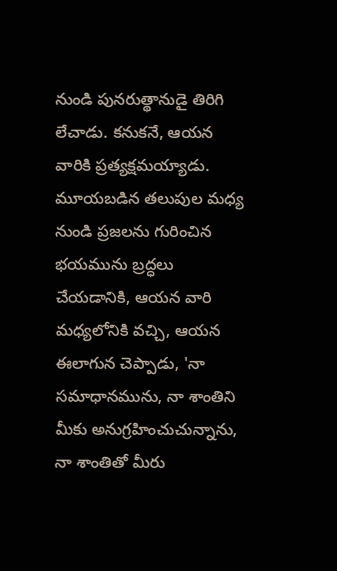నుండి పునరుత్థానుడై తిరిగి లేచాడు. కనుకనే, ఆయన వారికి ప్రత్యక్షమయ్యాడు. మూయబడిన తలుపుల మధ్య నుండి ప్రజలను గురించిన భయమును బ్రద్ధలు చేయడానికి, ఆయన వారి మధ్యలోనికి వచ్చి, ఆయన ఈలాగున చెప్పాడు, 'నా సమాధానమును, నా శాంతిని మీకు అనుగ్రహించుచున్నాను, నా శాంతితో మీరు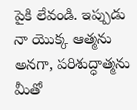పైకి లేవండి. ఇప్పుడు నా యొక్క ఆత్మను అనగా, పరిశుద్ధాత్మను మీతో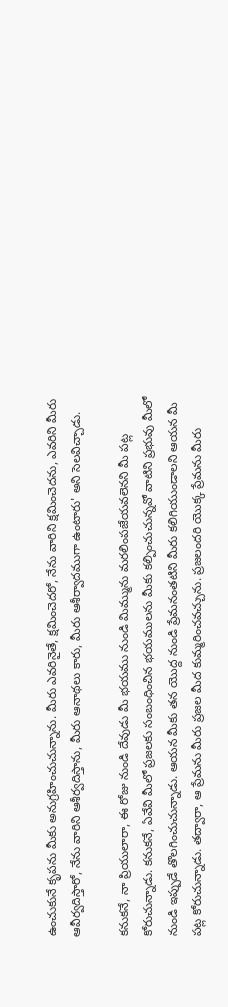ఉంచుకునే కృపను మీకు అనుగ్రహించుచున్నాను. మీరు ఎవరినైతే, క్షమించెదరో, నేను వారిని క్షమించెదను, ఎవరిని మీరు ఆవీర్వదిస్తారో, నేను వారిని ఆశీర్వదిస్తాను, మీరు ఆనాథలు కారు, మీరు ఆశీర్వాదముగా ఉంటారు' అని సెలవిచ్చాడు.

కనుకనే, నా ప్రియులారా, ఈ రోజు నుండి దేవుడు మీ భయము నుండి మిమ్మును మరలింపజేయవలెనని మీ పట్ల కోరుచున్నాడు. కనుకనే, ఏవేవి మీలో ప్రజలకు సంబంధించిన భయములను మీకు కల్పించుచున్నవో వాటిని ప్రభువు మీలో నుండి ఇప్పుడే తొలగించుచున్నాడు. ఆయన మీకు తన యొద్ద నుండి ప్రేమనంతటిని మీరు కలిగియుండాలని ఆయన మీ పట్ల కోరుచున్నాడు. తద్వారా, ఆ ప్రేమను మీరు ప్రజల మీద కుమ్మరించవచ్చును. ప్రజలందరి యొక్క ప్రేమను మీరు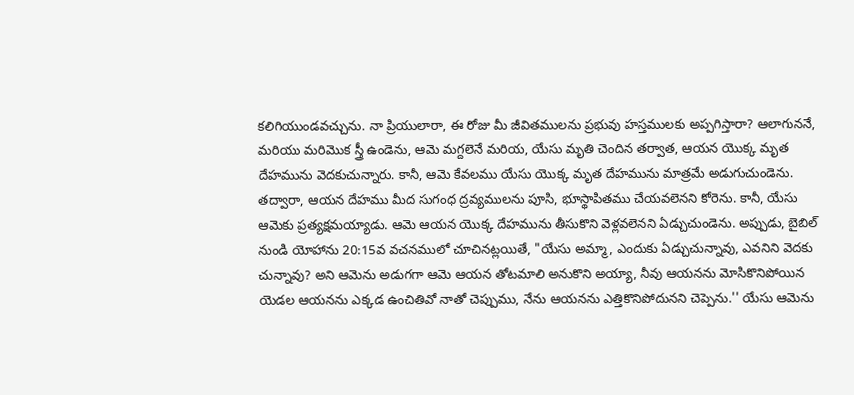కలిగియుండవచ్చును. నా ప్రియులారా, ఈ రోజు మీ జీవితములను ప్రభువు హస్తములకు అప్పగిస్తారా? ఆలాగుననే, మరియు మరిమొక స్త్రీ ఉండెను, ఆమె మగ్దలెనే మరియ, యేసు మృతి చెందిన తర్వాత, ఆయన యొక్క మృత దేహమును వెదకుచున్నారు. కానీ, ఆమె కేవలము యేసు యొక్క మృత దేహమును మాత్రమే అడుగుచుండెను. తద్వారా, ఆయన దేహము మీద సుగంధ ద్రవ్యములను పూసి, భూస్థాపితము చేయవలెనని కోరెను. కానీ, యేసు ఆమెకు ప్రత్యక్షమయ్యాడు. ఆమె ఆయన యొక్క దేహమును తీసుకొని వెళ్లవలెనని ఏడ్చుచుండెను. అప్పుడు, బైబిల్ నుండి యోహాను 20:15వ వచనములో చూచినట్లయితే, "యేసు అమ్మా, ఎందుకు ఏడ్చుచున్నావు, ఎవనిని వెదకు చున్నావు? అని ఆమెను అడుగగా ఆమె ఆయన తోటమాలి అనుకొని అయ్యా, నీవు ఆయనను మోసికొనిపోయిన యెడల ఆయనను ఎక్కడ ఉంచితివో నాతో చెప్పుము, నేను ఆయనను ఎత్తికొనిపోదునని చెప్పెను.'' యేసు ఆమెను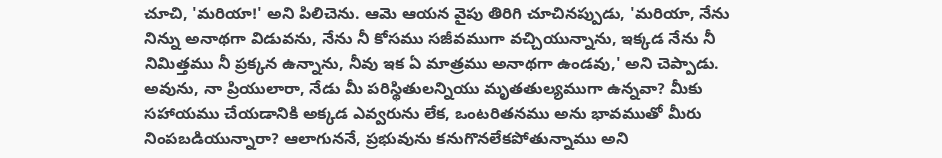చూచి, 'మరియా!' అని పిలిచెను. ఆమె ఆయన వైపు తిరిగి చూచినప్పుడు, 'మరియా, నేను నిన్ను అనాథగా విడువను, నేను నీ కోసము సజీవముగా వచ్చియున్నాను, ఇక్కడ నేను నీ నిమిత్తము నీ ప్రక్కన ఉన్నాను, నీవు ఇక ఏ మాత్రము అనాథగా ఉండవు,' అని చెప్పాడు. అవును, నా ప్రియులారా, నేడు మీ పరిస్థితులన్నియు మృతతుల్యముగా ఉన్నవా? మీకు సహాయము చేయడానికి అక్కడ ఎవ్వరును లేక, ఒంటరితనము అను భావముతో మీరు నింపబడియున్నారా? ఆలాగుననే, ప్రభువును కనుగొనలేకపోతున్నాము అని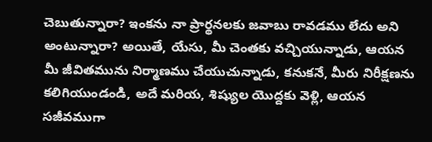చెబుతున్నారా? ఇంకను నా ప్రార్థనలకు జవాబు రావడము లేదు అని అంటున్నారా? అయితే, యేసు, మీ చెంతకు వచ్చియున్నాడు, ఆయన మీ జీవితమును నిర్మాణము చేయుచున్నాడు, కనుకనే, మీరు నిరీక్షణను కలిగియుండండి, అదే మరియ, శిష్యుల యొద్దకు వెళ్లి, ఆయన సజీవముగా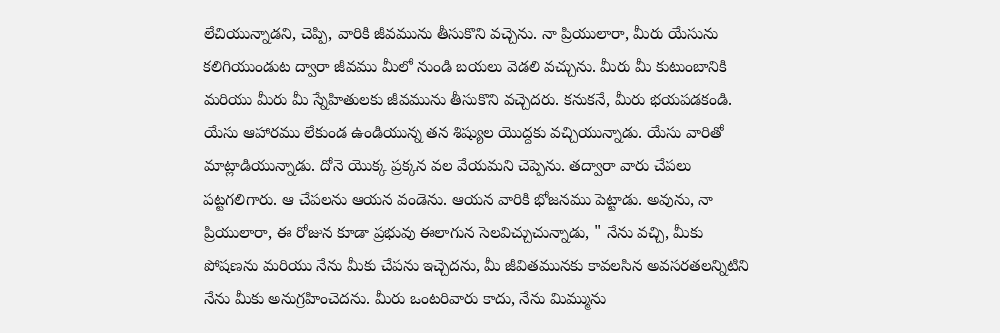లేచియున్నాడని, చెప్పి, వారికి జీవమును తీసుకొని వచ్చెను. నా ప్రియులారా, మీరు యేసును కలిగియుండుట ద్వారా జీవము మీలో నుండి బయలు వెడలి వచ్చును. మీరు మీ కుటుంబానికి మరియు మీరు మీ స్నేహితులకు జీవమును తీసుకొని వచ్చెదరు. కనుకనే, మీరు భయపడకండి. యేసు ఆహారము లేకుండ ఉండియున్న తన శిష్యుల యొద్దకు వచ్చియున్నాడు. యేసు వారితో మాట్లాడియున్నాడు. దోనె యొక్క ప్రక్కన వల వేయమని చెప్పెను. తద్వారా వారు చేపలు పట్టగలిగారు. ఆ చేపలను ఆయన వండెను. ఆయన వారికి భోజనము పెట్టాడు. అవును, నా ప్రియులారా, ఈ రోజున కూడా ప్రభువు ఈలాగున సెలవిచ్చుచున్నాడు, " నేను వచ్చి, మీకు పోషణను మరియు నేను మీకు చేపను ఇచ్చెదను, మీ జీవితమునకు కావలసిన అవసరతలన్నిటిని నేను మీకు అనుగ్రహించెదను. మీరు ఒంటరివారు కాదు, నేను మిమ్మును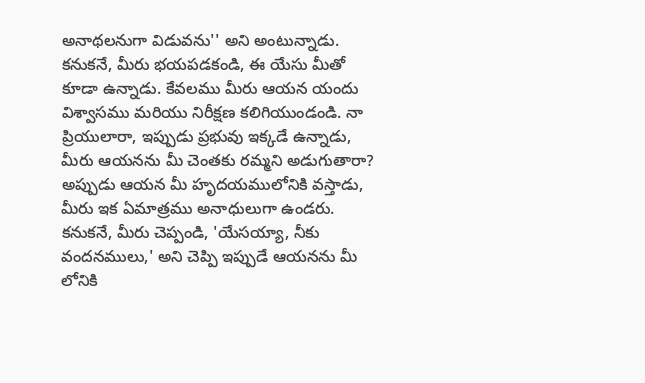అనాథలనుగా విడువను'' అని అంటున్నాడు. కనుకనే, మీరు భయపడకండి, ఈ యేసు మీతో కూడా ఉన్నాడు. కేవలము మీరు ఆయన యందు విశ్వాసము మరియు నిరీక్షణ కలిగియుండండి. నా ప్రియులారా, ఇప్పుడు ప్రభువు ఇక్కడే ఉన్నాడు, మీరు ఆయనను మీ చెంతకు రమ్మని అడుగుతారా? అప్పుడు ఆయన మీ హృదయములోనికి వస్తాడు, మీరు ఇక ఏమాత్రము అనాధులుగా ఉండరు. కనుకనే, మీరు చెప్పండి, 'యేసయ్యా, నీకు వందనములు,' అని చెప్పి ఇప్పుడే ఆయనను మీ లోనికి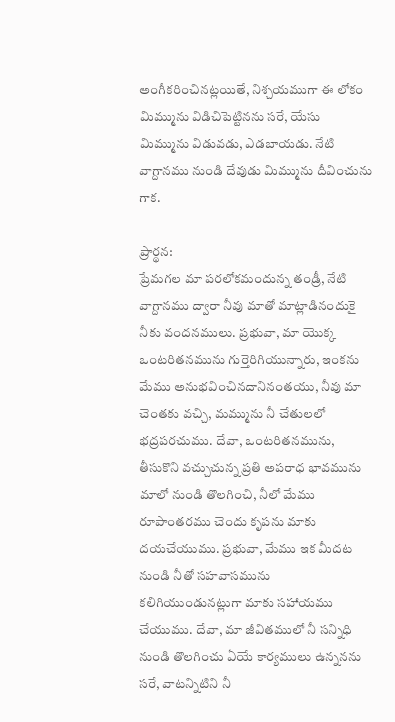అంగీకరించినట్లయితే, నిశ్చయముగా ఈ లోకం మిమ్మును విడిచిపెట్టినను సరే, యేసు మిమ్మును విడువడు, ఎడబాయడు. నేటి వాగ్దానము నుండి దేవుడు మిమ్మును దీవించును గాక.

ప్రార్థన:
ప్రేమగల మా పరలోకమందున్న తండ్రీ, నేటి వాగ్దానము ద్వారా నీవు మాతో మాట్లాడినందుకై నీకు వందనములు. ప్రభువా, మా యొక్క ఒంటరితనమును గుర్తెరిగియున్నారు, ఇంకను మేము అనుభవించినదానినంతయు, నీవు మా చెంతకు వచ్చి, మమ్మును నీ చేతులలో భద్రపరచుము. దేవా, ఒంటరితనమును, తీసుకొని వచ్చుచున్న ప్రతి అపరాధ భావమును మాలో నుండి తొలగించి, నీలో మేము రూపాంతరము చెందు కృపను మాకు దయచేయుము. ప్రభువా, మేము ఇక మీదట నుండి నీతో సహవాసమును కలిగియుండునట్లుగా మాకు సహాయము చేయుము. దేవా, మా జీవితములో నీ సన్నిధి నుండి తొలగించు ఏయే కార్యములు ఉన్ననను సరే, వాటన్నిటిని నీ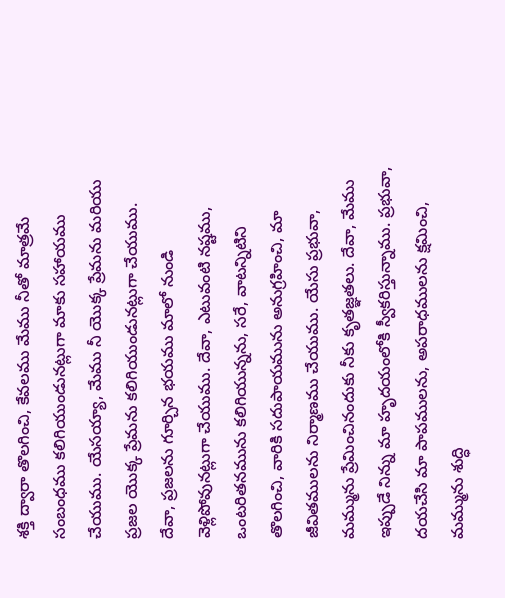శక్తి ద్వారా తొలగించి, కేవలము మేము నీతో మాత్రమే సంబంధము కలిగియుండునట్లుగా మాకు సహాయము చేయుము. యేసయ్యా, మేము నీ యొక్క ప్రేమను మరియు ప్రజల యొక్క ప్రేమను కలిగియుండునట్లుగా చేయుము. దేవా, ప్రజలను గూర్చిన భయము మాలో నుండి వెళ్లిపోవునట్లుగా చేయుము. దేవా, ఎటువంటి నష్టము, ఒంటరితనమును కలిగియున్నను, సరే, వాటన్నిటిని తొలగించి, వారికి సదుపాయమును అనుగ్రహించి, మా జీవితములను నిర్మాణము చేయుము. యేసు ప్రభువా, మమ్మును ప్రేమించినందుకు నీకు కృతజ్ఞతలు. దేవా, మేము ఇప్పుడే నిన్ను మా హృదయంలోకి స్వీకరిస్తున్నాము. ప్రభువా, దయచేసి మా పాపములను, అపరాధములను క్షమించి, మమ్మును శుద్ధి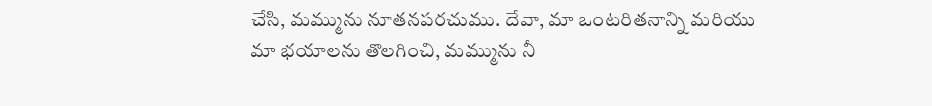చేసి, మమ్మును నూతనపరచుము. దేవా, మా ఒంటరితనాన్ని మరియు మా భయాలను తొలగించి, మమ్మును నీ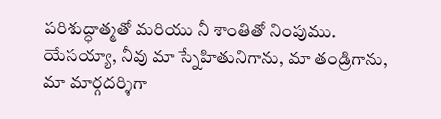పరిశుద్ధాత్మతో మరియు నీ శాంతితో నింపుము. యేసయ్యా, నీవు మా స్నేహితునిగాను, మా తండ్రిగాను, మా మార్గదర్శిగా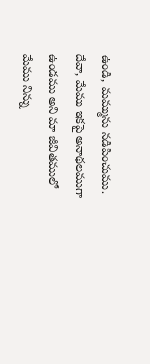ఉండి, మమ్మును నడిపించుము. దేవా, మేము ఇకపై అనాథలముగా ఉండము అని మా జీవితములో మేము నిన్ను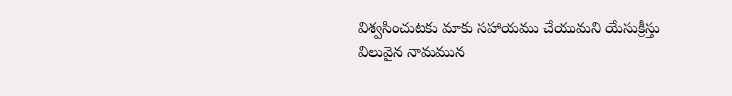విశ్వసించుటకు మాకు సహాయము చేయుమని యేసుక్రీస్తు విలువైన నామమున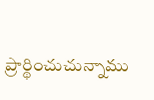ప్రార్థించుచున్నాము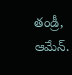తండ్రీ, ఆమేన్.